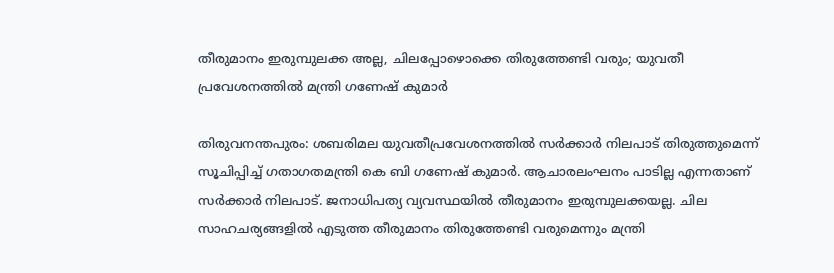തീരുമാനം ഇരുമ്പുലക്ക അല്ല, ചിലപ്പോഴൊക്കെ തിരുത്തേണ്ടി വരും; യുവതീ പ്രവേശനത്തില്‍ മന്ത്രി ഗണേഷ് കുമാര്‍

തിരുവനന്തപുരം: ശബരിമല യുവതീപ്രവേശനത്തില്‍ സര്‍ക്കാര്‍ നിലപാട് തിരുത്തുമെന്ന് സൂചിപ്പിച്ച് ഗതാഗതമന്ത്രി കെ ബി ഗണേഷ് കുമാര്‍. ആചാരലംഘനം പാടില്ല എന്നതാണ് സര്‍ക്കാര്‍ നിലപാട്. ജനാധിപത്യ വ്യവസ്ഥയില്‍ തീരുമാനം ഇരുമ്പുലക്കയല്ല. ചില സാഹചര്യങ്ങളില്‍ എടുത്ത തീരുമാനം തിരുത്തേണ്ടി വരുമെന്നും മന്ത്രി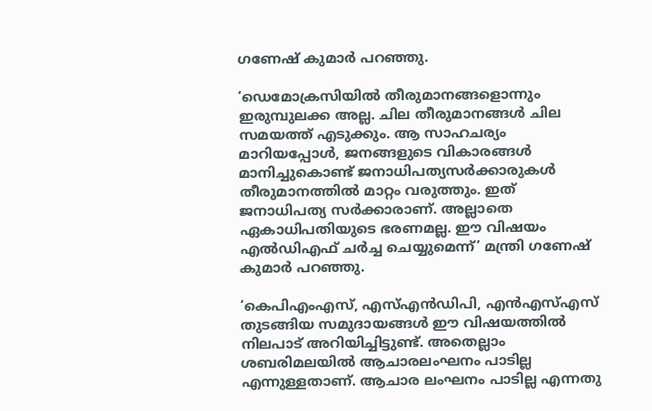ഗണേഷ് കുമാര്‍ പറഞ്ഞു.

‘ഡെമോക്രസിയില്‍ തീരുമാനങ്ങളൊന്നും ഇരുമ്പുലക്ക അല്ല. ചില തീരുമാനങ്ങള്‍ ചില സമയത്ത് എടുക്കും. ആ സാഹചര്യം മാറിയപ്പോള്‍, ജനങ്ങളുടെ വികാരങ്ങള്‍ മാനിച്ചുകൊണ്ട് ജനാധിപത്യസര്‍ക്കാരുകള്‍ തീരുമാനത്തില്‍ മാറ്റം വരുത്തും. ഇത് ജനാധിപത്യ സര്‍ക്കാരാണ്. അല്ലാതെ ഏകാധിപതിയുടെ ഭരണമല്ല. ഈ വിഷയം എല്‍ഡിഎഫ് ചര്‍ച്ച ചെയ്യുമെന്ന്’ മന്ത്രി ഗണേഷ് കുമാര്‍ പറഞ്ഞു.

‘കെപിഎംഎസ്, എസ്എന്‍ഡിപി, എന്‍എസ്എസ് തുടങ്ങിയ സമുദായങ്ങള്‍ ഈ വിഷയത്തില്‍ നിലപാട് അറിയിച്ചിട്ടുണ്ട്. അതെല്ലാം ശബരിമലയില്‍ ആചാരലംഘനം പാടില്ല എന്നുള്ളതാണ്. ആചാര ലംഘനം പാടില്ല എന്നതു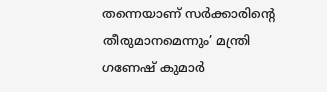തന്നെയാണ് സര്‍ക്കാരിന്റെ തീരുമാനമെന്നും’ മന്ത്രി ഗണേഷ് കുമാര്‍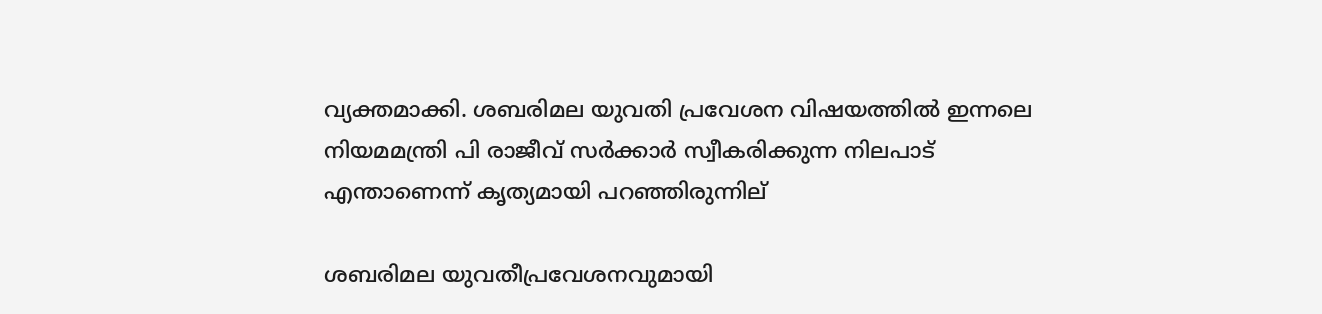വ്യക്തമാക്കി. ശബരിമല യുവതി പ്രവേശന വിഷയത്തില്‍ ഇന്നലെ നിയമമന്ത്രി പി രാജീവ് സര്‍ക്കാര്‍ സ്വീകരിക്കുന്ന നിലപാട് എന്താണെന്ന് കൃത്യമായി പറഞ്ഞിരുന്നില്

ശബരിമല യുവതീപ്രവേശനവുമായി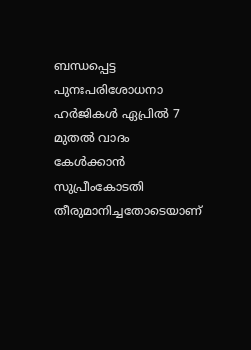ബന്ധപ്പെട്ട പുനഃപരിശോധനാ ഹര്‍ജികള്‍ ഏപ്രില്‍ 7 മുതല്‍ വാദം കേള്‍ക്കാന്‍ സുപ്രീംകോടതി തീരുമാനിച്ചതോടെയാണ്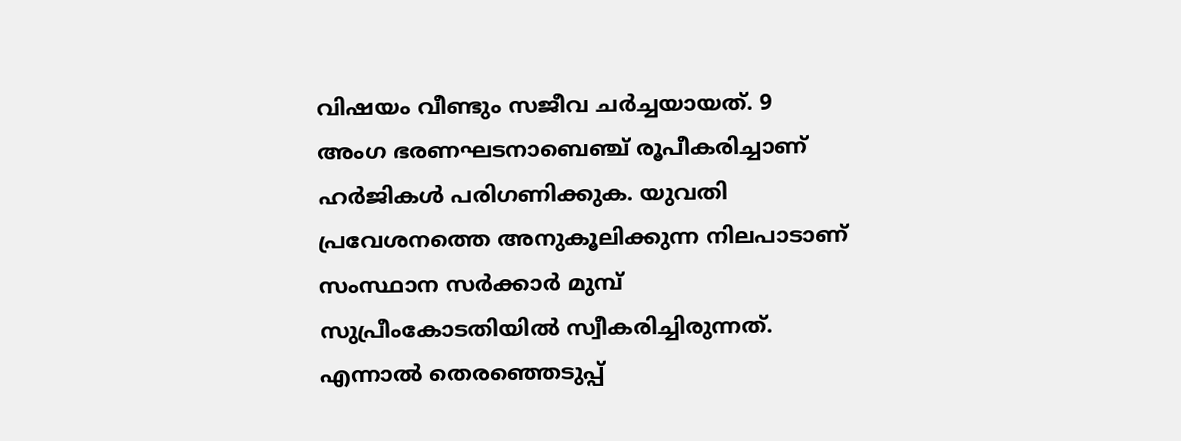വിഷയം വീണ്ടും സജീവ ചര്‍ച്ചയായത്. 9 അംഗ ഭരണഘടനാബെഞ്ച് രൂപീകരിച്ചാണ് ഹര്‍ജികള്‍ പരിഗണിക്കുക. യുവതി പ്രവേശനത്തെ അനുകൂലിക്കുന്ന നിലപാടാണ് സംസ്ഥാന സര്‍ക്കാര്‍ മുമ്പ് സുപ്രീംകോടതിയില്‍ സ്വീകരിച്ചിരുന്നത്. എന്നാല്‍ തെരഞ്ഞെടുപ്പ്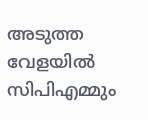അടുത്ത വേളയില്‍ സിപിഎമ്മും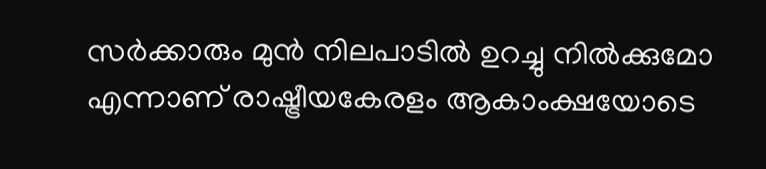സര്‍ക്കാരും മുന്‍ നിലപാടില്‍ ഉറച്ചു നില്‍ക്കുമോ എന്നാണ് രാഷ്ട്രീയകേരളം ആകാംക്ഷയോടെ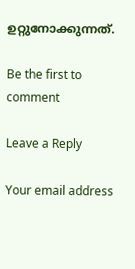ഉറ്റുനോക്കുന്നത്.

Be the first to comment

Leave a Reply

Your email address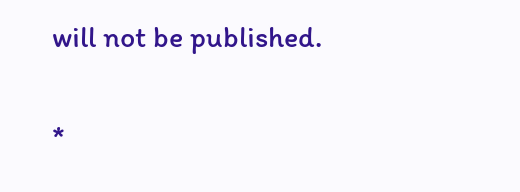will not be published.


*